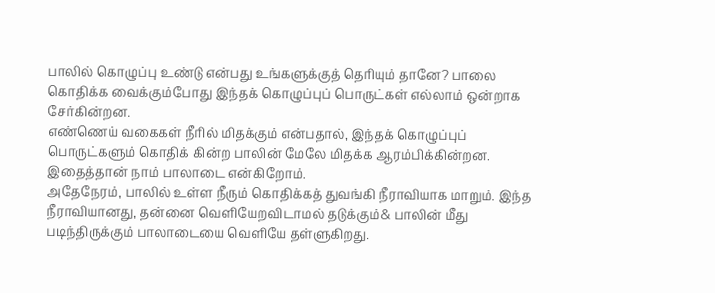பாலில் கொழுப்பு உண்டு என்பது உங்களுக்குத் தெரியும் தானே? பாலை கொதிக்க வைக்கும்போது இந்தக் கொழுப்புப் பொருட்கள் எல்லாம் ஒன்றாக சேர்கின்றன.
எண்ணெய் வகைகள் நீரில் மிதக்கும் என்பதால், இந்தக் கொழுப்புப் பொருட்களும் கொதிக் கின்ற பாலின் மேலே மிதக்க ஆரம்பிக்கின்றன. இதைத்தான் நாம் பாலாடை என்கிறோம்.
அதேநேரம், பாலில் உள்ள நீரும் கொதிக்கத் துவங்கி நீராவியாக மாறும். இந்த நீராவியானது, தன்னை வெளியேறவிடாமல் தடுக்கும்& பாலின் மீது படிந்திருக்கும் பாலாடையை வெளியே தள்ளுகிறது.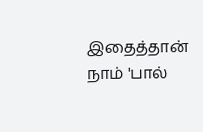இதைத்தான் நாம் 'பால்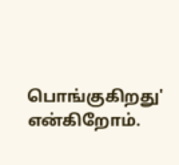பொங்குகிறது' என்கிறோம்.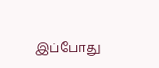இப்போது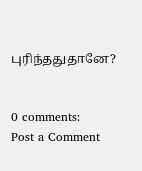புரிந்ததுதானே?


0 comments:
Post a Comment